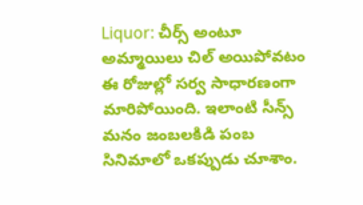Liquor: చీర్స్ అంటూ అమ్మాయిలు చిల్ అయిపోవటం ఈ రోజుల్లో సర్వ సాధారణంగా మారిపోయింది. ఇలాంటి సీన్స్ మనం జంబలకిడి పంబ సినిమాలో ఒకప్పుడు చూశాం.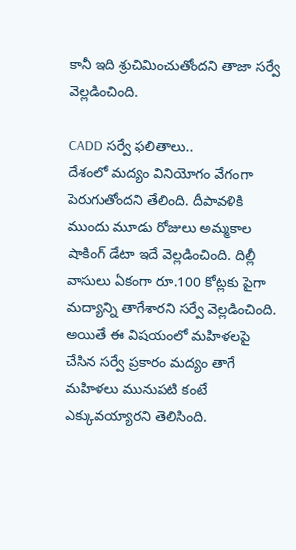కానీ ఇది శ్రుచిమించుతోందని తాజా సర్వే వెల్లడించింది.

CADD సర్వే ఫలితాలు..
దేశంలో మద్యం వినియోగం వేగంగా పెరుగుతోందని తేలింది. దీపావళికి ముందు మూడు రోజులు అమ్మకాల షాకింగ్ డేటా ఇదే వెల్లడించింది. దిల్లీ వాసులు ఏకంగా రూ.100 కోట్లకు పైగా మద్యాన్ని తాగేశారని సర్వే వెల్లడించింది. అయితే ఈ విషయంలో మహిళలపై చేసిన సర్వే ప్రకారం మద్యం తాగే మహిళలు మునుపటి కంటే ఎక్కువయ్యారని తెలిసింది.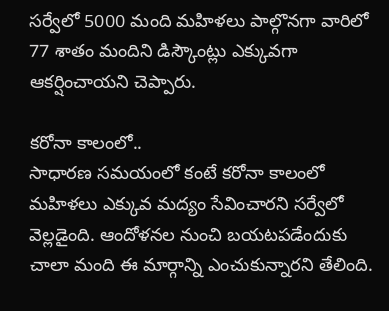సర్వేలో 5000 మంది మహిళలు పాల్గొనగా వారిలో 77 శాతం మందిని డిస్కౌంట్లు ఎక్కువగా ఆకర్షించాయని చెప్పారు.

కరోనా కాలంలో..
సాధారణ సమయంలో కంటే కరోనా కాలంలో మహిళలు ఎక్కువ మద్యం సేవించారని సర్వేలో వెల్లడైంది. ఆందోళనల నుంచి బయటపడేందుకు చాలా మంది ఈ మార్గాన్ని ఎంచుకున్నారని తేలింది.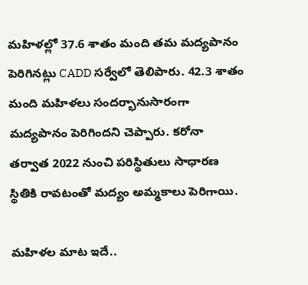మహిళల్లో 37.6 శాతం మంది తమ మద్యపానం పెరిగినట్లు CADD సర్వేలో తెలిపారు. 42.3 శాతం మంది మహిళలు సందర్భానుసారంగా మద్యపానం పెరిగిందని చెప్పారు. కరోనా తర్వాత 2022 నుంచి పరిస్థితులు సాధారణ స్థితికి రావటంతో మద్యం అమ్మకాలు పెరిగాయి.

మహిళల మాట ఇదే..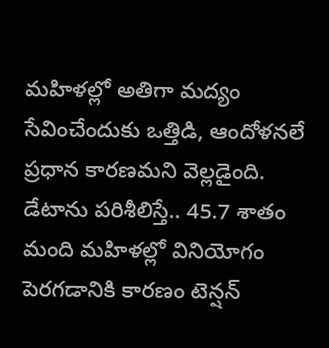మహిళల్లో అతిగా మద్యం సేవించేందుకు ఒత్తిడి, ఆందోళనలే ప్రధాన కారణమని వెల్లడైంది. డేటాను పరిశీలిస్తే.. 45.7 శాతం మంది మహిళల్లో వినియోగం పెరగడానికి కారణం టెన్షన్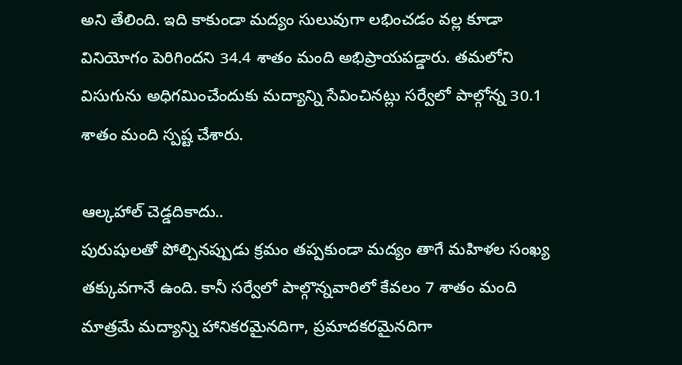అని తేలింది. ఇది కాకుండా మద్యం సులువుగా లభించడం వల్ల కూడా వినియోగం పెరిగిందని 34.4 శాతం మంది అభిప్రాయపడ్డారు. తమలోని విసుగును అధిగమించేందుకు మద్యాన్ని సేవించినట్లు సర్వేలో పాల్గోన్న 30.1 శాతం మంది స్పష్ట చేశారు.

ఆల్కహాల్ చెడ్డదికాదు..
పురుషులతో పోల్చినప్పుడు క్రమం తప్పకుండా మద్యం తాగే మహిళల సంఖ్య తక్కువగానే ఉంది. కానీ సర్వేలో పాల్గొన్నవారిలో కేవలం 7 శాతం మంది మాత్రమే మద్యాన్ని హానికరమైనదిగా, ప్రమాదకరమైనదిగా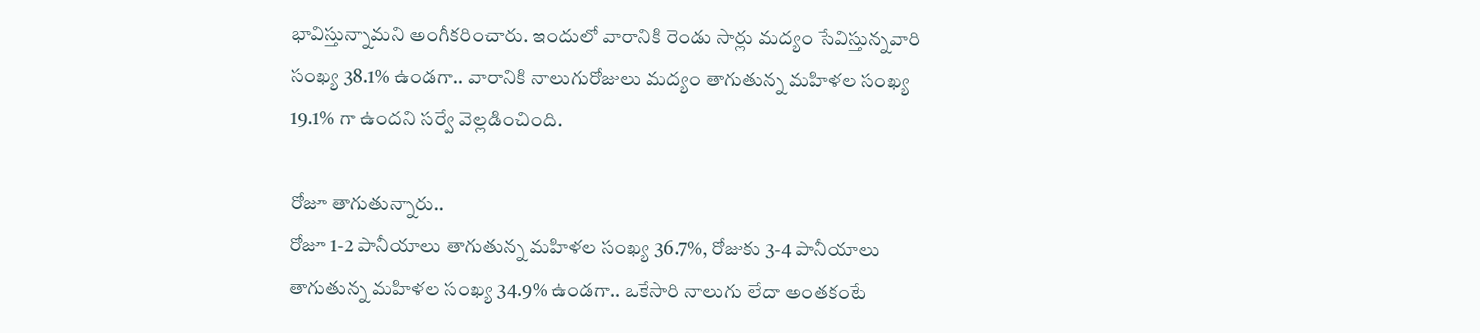భావిస్తున్నామని అంగీకరించారు. ఇందులో వారానికి రెండు సార్లు మద్యం సేవిస్తున్నవారి సంఖ్య 38.1% ఉండగా.. వారానికి నాలుగురోజులు మద్యం తాగుతున్న మహిళల సంఖ్య 19.1% గా ఉందని సర్వే వెల్లడించింది.

రోజూ తాగుతున్నారు..
రోజూ 1-2 పానీయాలు తాగుతున్న మహిళల సంఖ్య 36.7%, రోజుకు 3-4 పానీయాలు తాగుతున్న మహిళల సంఖ్య 34.9% ఉండగా.. ఒకేసారి నాలుగు లేదా అంతకంటే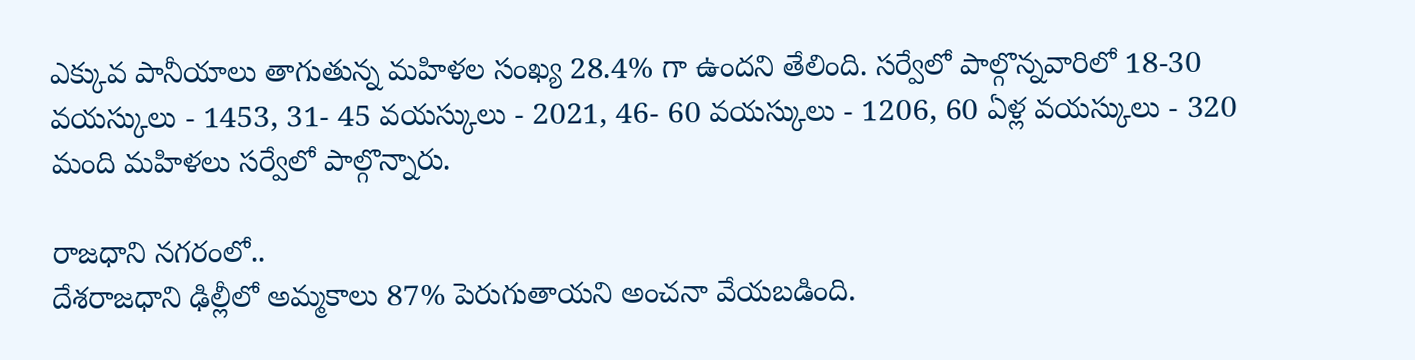ఎక్కువ పానీయాలు తాగుతున్న మహిళల సంఖ్య 28.4% గా ఉందని తేలింది. సర్వేలో పాల్గొన్నవారిలో 18-30 వయస్కులు - 1453, 31- 45 వయస్కులు - 2021, 46- 60 వయస్కులు - 1206, 60 ఏళ్ల వయస్కులు - 320 మంది మహిళలు సర్వేలో పాల్గొన్నారు.

రాజధాని నగరంలో..
దేశరాజధాని ఢిల్లీలో అమ్మకాలు 87% పెరుగుతాయని అంచనా వేయబడింది.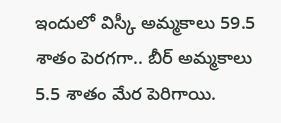ఇందులో విస్కీ అమ్మకాలు 59.5 శాతం పెరగగా.. బీర్ అమ్మకాలు 5.5 శాతం మేర పెరిగాయి.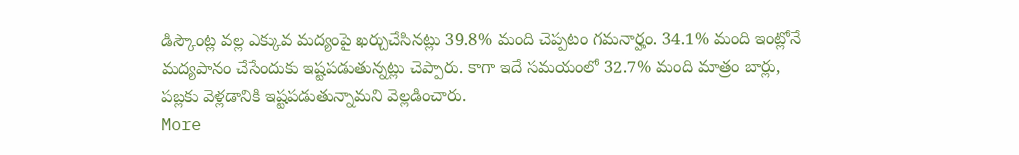డిస్కౌంట్ల వల్ల ఎక్కువ మద్యంపై ఖర్చుచేసినట్లు 39.8% మంది చెప్పటం గమనార్హం. 34.1% మంది ఇంట్లోనే మద్యపానం చేసేందుకు ఇష్టపడుతున్నట్లు చెప్పారు. కాగా ఇదే సమయంలో 32.7% మంది మాత్రం బార్లు, పబ్లకు వెళ్లడానికి ఇష్టపడుతున్నామని వెల్లడించారు.
More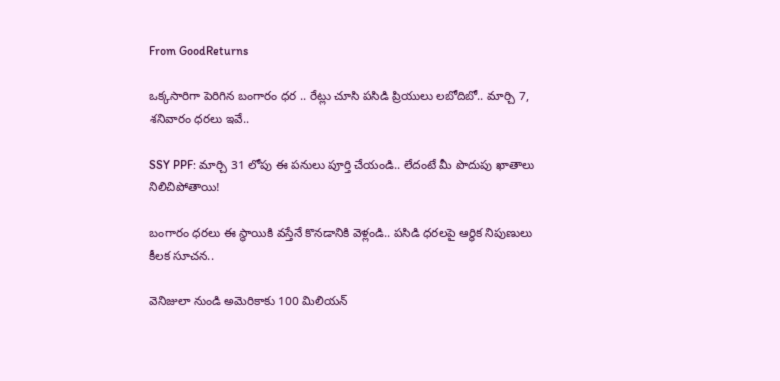From GoodReturns

ఒక్కసారిగా పెరిగిన బంగారం ధర .. రేట్లు చూసి పసిడి ప్రియులు లబోదిబో.. మార్చి 7, శనివారం ధరలు ఇవే..

SSY PPF: మార్చి 31 లోపు ఈ పనులు పూర్తి చేయండి.. లేదంటే మీ పొదుపు ఖాతాలు నిలిచిపోతాయి!

బంగారం ధరలు ఈ స్థాయికి వస్తేనే కొనడానికి వెళ్లండి.. పసిడి ధరలపై ఆర్థిక నిపుణులు కీలక సూచన..

వెనిజులా నుండి అమెరికాకు 100 మిలియన్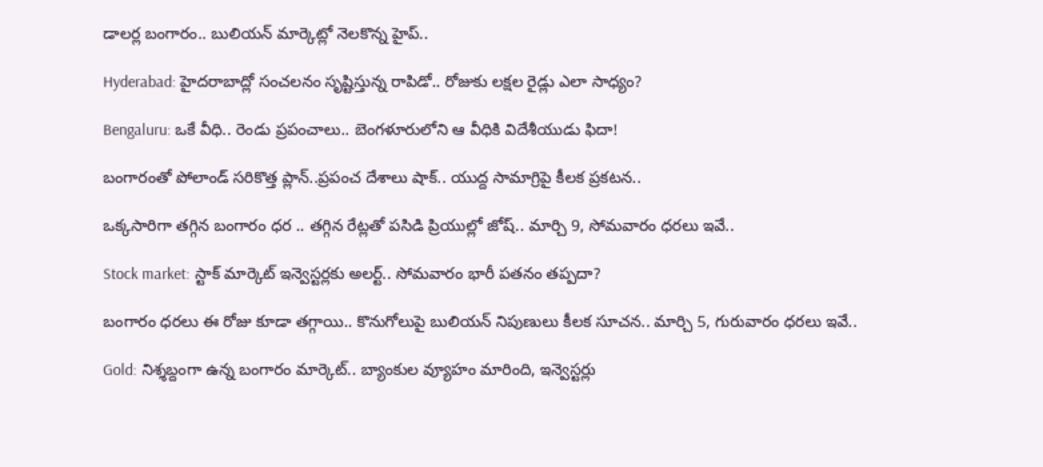డాలర్ల బంగారం.. బులియన్ మార్కెట్లో నెలకొన్న హైప్..

Hyderabad: హైదరాబాద్లో సంచలనం సృష్టిస్తున్న రాపిడో.. రోజుకు లక్షల రైడ్లు ఎలా సాధ్యం?

Bengaluru: ఒకే వీధి.. రెండు ప్రపంచాలు.. బెంగళూరులోని ఆ వీధికి విదేశీయుడు ఫిదా!

బంగారంతో పోలాండ్ సరికొత్త ప్లాన్..ప్రపంచ దేశాలు షాక్.. యుద్ద సామాగ్రిపై కీలక ప్రకటన..

ఒక్కసారిగా తగ్గిన బంగారం ధర .. తగ్గిన రేట్లతో పసిడి ప్రియుల్లో జోష్.. మార్చి 9, సోమవారం ధరలు ఇవే..

Stock market: స్టాక్ మార్కెట్ ఇన్వెస్టర్లకు అలర్ట్.. సోమవారం భారీ పతనం తప్పదా?

బంగారం ధరలు ఈ రోజు కూడా తగ్గాయి.. కొనుగోలుపై బులియన్ నిపుణులు కీలక సూచన.. మార్చి 5, గురువారం ధరలు ఇవే..

Gold: నిశ్శబ్దంగా ఉన్న బంగారం మార్కెట్.. బ్యాంకుల వ్యూహం మారింది, ఇన్వెస్టర్లు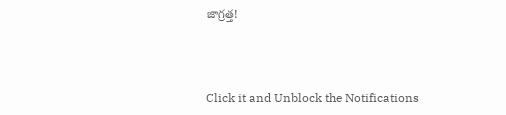జాగ్రత్త!



Click it and Unblock the Notifications